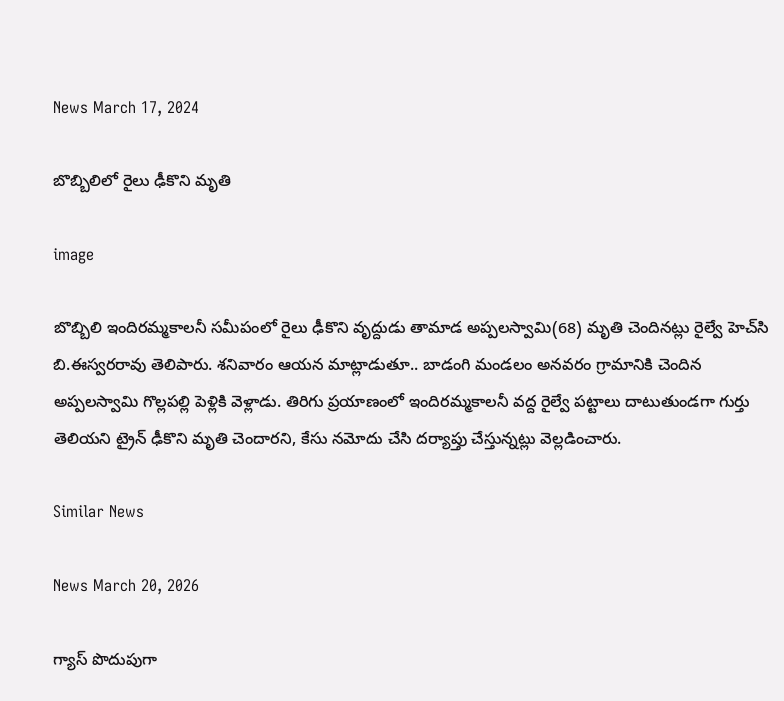News March 17, 2024

బొబ్బిలిలో రైలు ఢీకొని మృతి

image

బొబ్బిలి ఇందిరమ్మకాలనీ సమీపంలో రైలు ఢీకొని వృద్దుడు తామాడ అప్పలస్వామి(68) మృతి చెందినట్లు రైల్వే హెచ్‌సి బి.ఈస్వరరావు తెలిపారు. శనివారం ఆయన మాట్లాడుతూ.. బాడంగి మండలం అనవరం గ్రామానికి చెందిన అప్పలస్వామి గొల్లపల్లి పెళ్లికి వెళ్లాడు. తిరిగు ప్రయాణంలో ఇందిరమ్మకాలనీ వద్ద రైల్వే పట్టాలు దాటుతుండగా గుర్తు తెలియని ట్రైన్ ఢీకొని మృతి చెందారని, కేసు నమోదు చేసి దర్యాప్తు చేస్తున్నట్లు వెల్లడించారు.

Similar News

News March 20, 2026

గ్యాస్ పొదుపుగా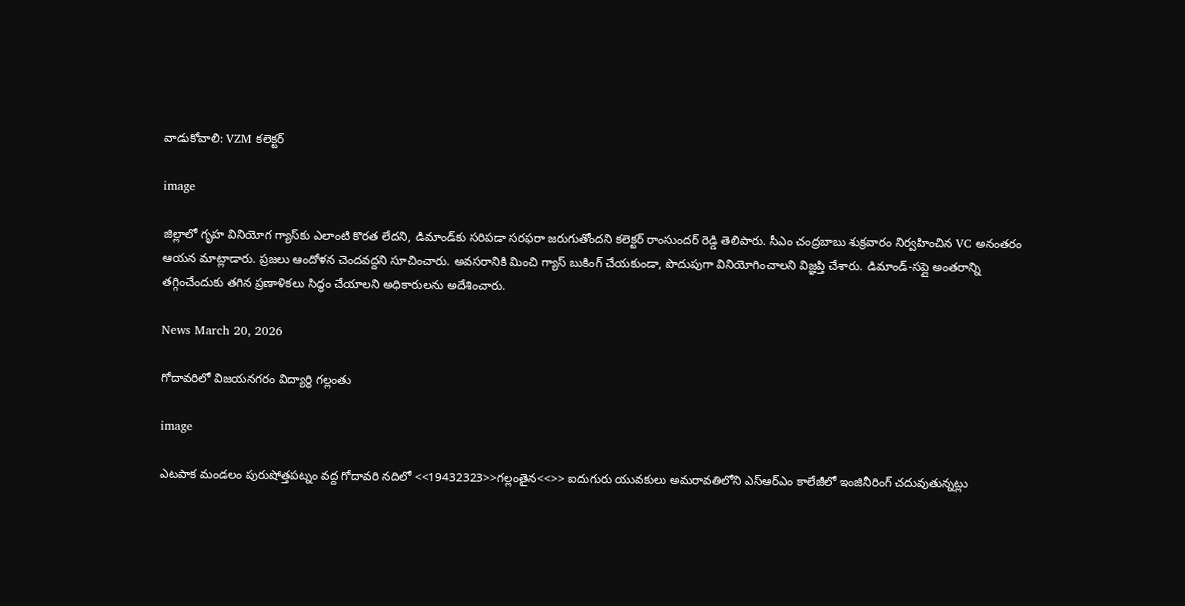వాడుకోవాలి: VZM కలెక్టర్

image

జిల్లాలో గృహ వినియోగ గ్యాస్‌కు ఎలాంటి కొరత లేదని, డిమాండ్‌కు సరిపడా సరఫరా జరుగుతోందని కలెక్టర్ రాంసుందర్ రెడ్డి తెలిపారు. సీఎం చంద్రబాబు శుక్రవారం నిర్వహించిన VC అనంతరం ఆయన మాట్లాడారు. ప్రజలు ఆందోళన చెందవద్దని సూచించారు. అవసరానికి మించి గ్యాస్ బుకింగ్ చేయకుండా, పొదుపుగా వినియోగించాలని విజ్ఞప్తి చేశారు. డిమాండ్-సప్లై అంతరాన్ని తగ్గించేందుకు తగిన ప్రణాళికలు సిద్ధం చేయాలని అధికారులను అదేశించారు.

News March 20, 2026

గోదావరిలో విజయనగరం విద్యార్థి గల్లంతు

image

ఎటపాక మండలం పురుషోత్తపట్నం వద్ద గోదావరి నదిలో <<19432323>>గల్లంతైన<<>> ఐదుగురు యువకులు అమరావతిలోని ఎస్ఆర్ఎం కాలేజీలో ఇంజినీరింగ్ చదువుతున్నట్లు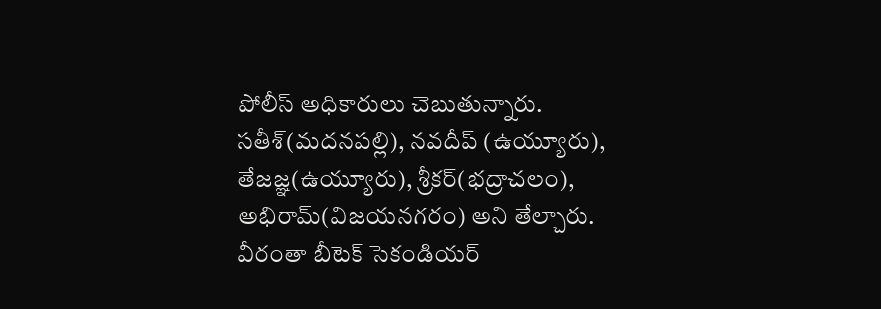పోలీస్ అధికారులు చెబుతున్నారు. సతీశ్(మదనపల్లి), నవదీప్ (ఉయ్యూరు), తేజజ్ఞ(ఉయ్యూరు), శ్రీకర్(భద్రాచలం), అభిరామ్(విజయనగరం) అని తేల్చారు. వీరంతా బీటెక్ సెకండియర్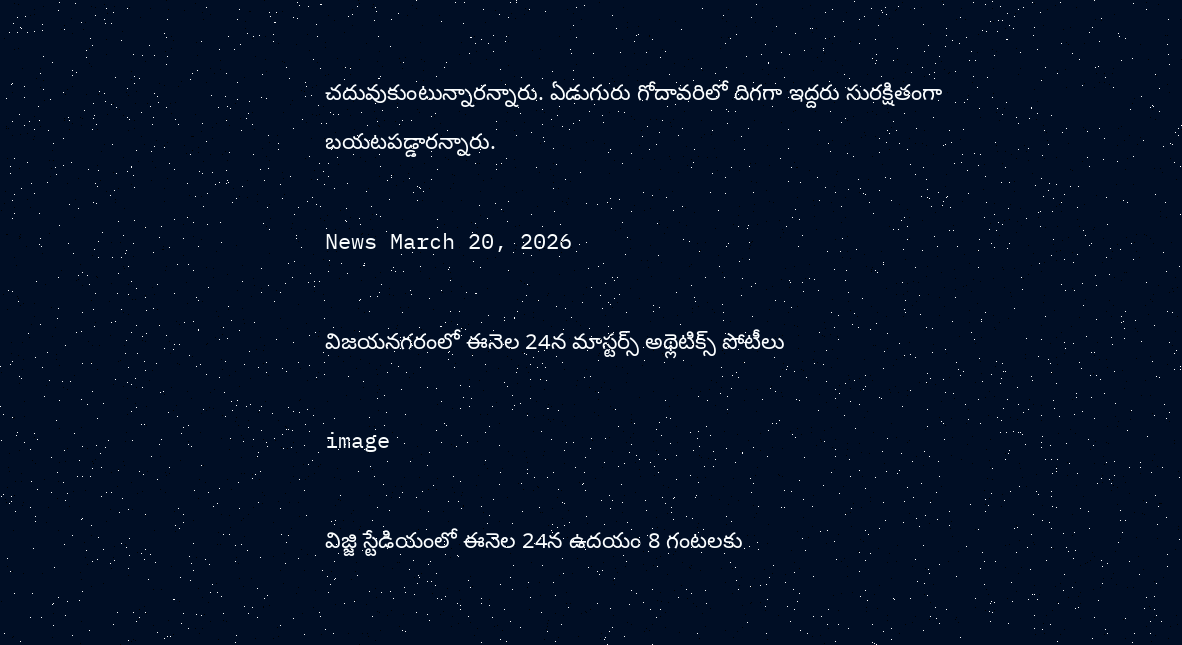చదువుకుంటున్నారన్నారు. ఏడుగురు గోదావరిలో దిగగా ఇద్దరు సురక్షితంగా బయటపడ్డారన్నారు.

News March 20, 2026

విజయనగరంలో ఈనెల 24న మాస్టర్స్ అథ్లెటిక్స్ పోటీలు

image

విజ్జి స్టేడియంలో ఈనెల 24న ఉదయం 8 గంటలకు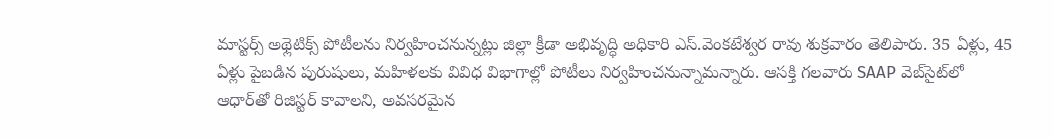మాస్టర్స్ అథ్లెటిక్స్ పోటీలను నిర్వహించనున్నట్లు జిల్లా క్రీడా అభివృద్ధి అధికారి ఎస్.వెంకటేశ్వర రావు శుక్రవారం తెలిపారు. 35 ఏళ్లు, 45 ఏళ్లు పైబడిన పురుషులు, మహిళలకు వివిధ విభాగాల్లో పోటీలు నిర్వహించనున్నామన్నారు. ఆసక్తి గలవారు SAAP వెబ్‌సైట్‌లో ఆధార్‌తో రిజిస్టర్ కావాలని, అవసరమైన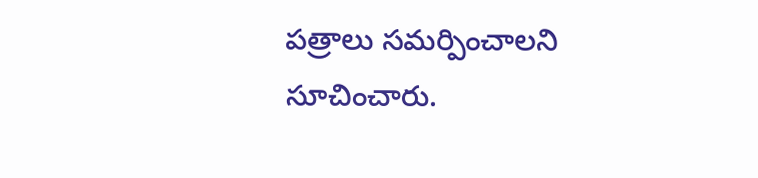పత్రాలు సమర్పించాలని సూచించారు.